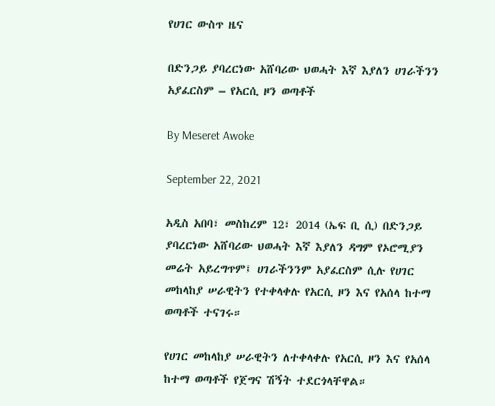የሀገር ውስጥ ዜና

በድንጋይ ያባረርነው አሸባሪው ህወሓት እኛ እያለን ሀገራችንን አያፈርስም – የአርሲ ዞን ወጣቶች

By Meseret Awoke

September 22, 2021

አዲስ አበባ፣ መስከረም 12፣ 2014 (ኤፍ ቢ ሲ) በድንጋይ ያባረርነው አሸባሪው ህወሓት እኛ እያለን ዳግም የኦሮሚያን መሬት አይረግጥም፤ ሀገራችንንም አያፈርስም ሲሉ የሀገር መከላከያ ሠራዊትን የተቀላቀሉ የአርሲ ዞን እና የአሰላ ከተማ ወጣቶች ተናገሩ።

የሀገር መከላከያ ሠራዊትን ለተቀላቀሉ የአርሲ ዞን እና የአሰላ ከተማ ወጣቶች የጀግና ሽኝት ተደርጎላቸዋል።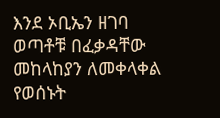እንደ ኦቢኤን ዘገባ ወጣቶቹ በፈቃዳቸው መከላከያን ለመቀላቀል የወሰኑት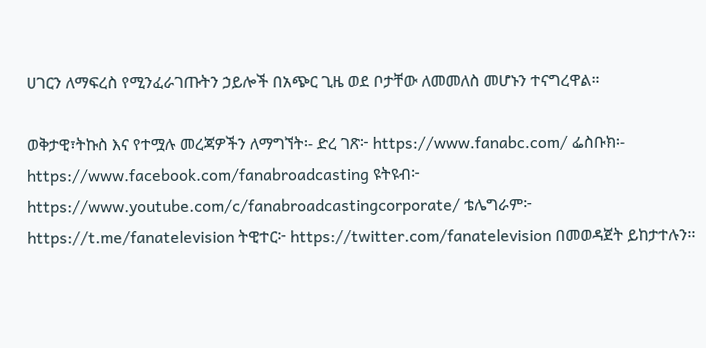ሀገርን ለማፍረስ የሚንፈራገጡትን ኃይሎች በአጭር ጊዜ ወደ ቦታቸው ለመመለስ መሆኑን ተናግረዋል።

ወቅታዊ፣ትኩስ እና የተሟሉ መረጃዎችን ለማግኘት፡- ድረ ገጽ፦ https://www.fanabc.com/ ፌስቡክ፡- https://www.facebook.com/fanabroadcasting ዩትዩብ፦ https://www.youtube.com/c/fanabroadcastingcorporate/ ቴሌግራም፦ https://t.me/fanatelevision ትዊተር፦ https://twitter.com/fanatelevision በመወዳጀት ይከታተሉን፡፡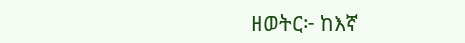ዘወትር፦ ከእኛ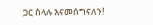ጋር ስላሉ እናመሰግናለን!